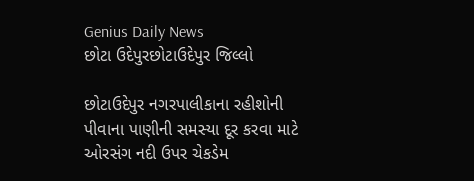Genius Daily News
છોટા ઉદેપુરછોટાઉદેપુર જિલ્લો

છોટાઉદેપુર નગરપાલીકાના રહીશોની પીવાના પાણીની સમસ્યા દૂર કરવા માટે ઓરસંગ નદી ઉપર ચેકડેમ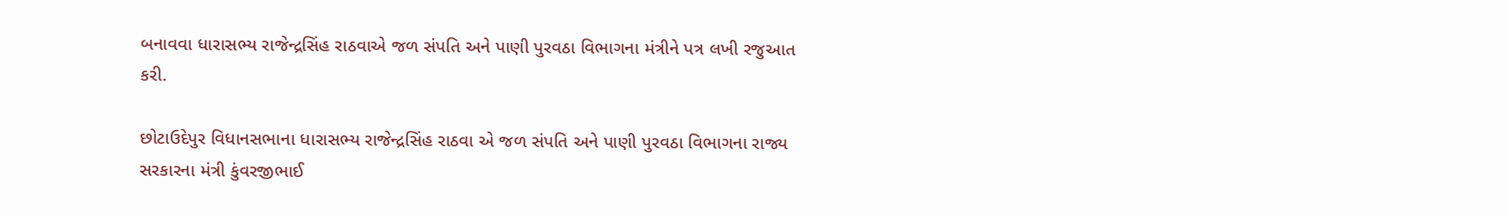બનાવવા ધારાસભ્ય રાજેન્દ્રસિંહ રાઠવાએ જળ સંપતિ અને પાણી પુરવઠા વિભાગના મંત્રીને પત્ર લખી રજુઆત કરી.

છોટાઉદેપુર વિધાનસભાના ધારાસભ્ય રાજેન્દ્રસિંહ રાઠવા એ જળ સંપતિ અને પાણી પુરવઠા વિભાગના રાજ્ય સરકારના મંત્રી કુંવરજીભાઈ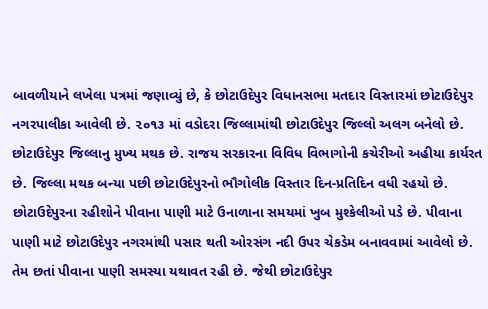બાવળીયાને લખેલા પત્રમાં જણાવ્યું છે, કે છોટાઉદેપુર વિધાનસભા મતદાર વિસ્તારમાં છોટાઉદેપુર નગરપાલીકા આવેલી છે. ૨૦૧૩ માં વડોદરા જિલ્લામાંથી છોટાઉદેપુર જિલ્લો અલગ બનેલો છે. છોટાઉદેપુર જિલ્લાનુ મુખ્ય મથક છે. રાજય સરકારના વિવિધ વિભાગોની કચેરીઓ અહીયા કાર્યરત છે. જિલ્લા મથક બન્યા પછી છોટાઉદેપુરનો ભૌગોલીક વિસ્તાર દિન-પ્રતિદિન વધી રહયો છે. છોટાઉદેપુરના રહીશોને પીવાના પાણી માટે ઉનાળાના સમયમાં ખુબ મુશ્કેલીઓ પડે છે. પીવાના પાણી માટે છોટાઉદેપુર નગરમાંથી પસાર થતી ઓરસંગ નદી ઉપર ચેકડેમ બનાવવામાં આવેલો છે. તેમ છતાં પીવાના પાણી સમસ્યા યથાવત રહી છે. જેથી છોટાઉદેપુર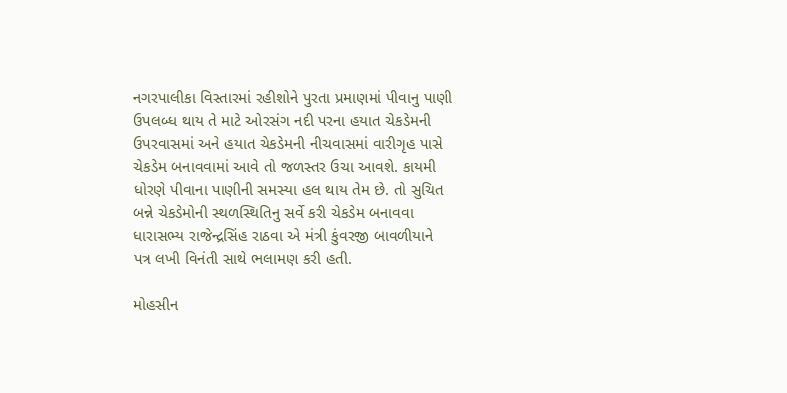નગરપાલીકા વિસ્તારમાં રહીશોને પુરતા પ્રમાણમાં પીવાનુ પાણી ઉપલબ્ધ થાય તે માટે ઓરસંગ નદી પરના હયાત ચેકડેમની ઉપરવાસમાં અને હયાત ચેકડેમની નીચવાસમાં વારીગૃહ પાસે ચેકડેમ બનાવવામાં આવે તો જળસ્તર ઉચા આવશે. કાયમી ધોરણે પીવાના પાણીની સમસ્યા હલ થાય તેમ છે. તો સુચિત બન્ને ચેકડેમોની સ્થળસ્થિતિનુ સર્વે કરી ચેકડેમ બનાવવા ધારાસભ્ય રાજેન્દ્રસિંહ રાઠવા એ મંત્રી કુંવરજી બાવળીયાને પત્ર લખી વિનંતી સાથે ભલામણ કરી હતી.

મોહસીન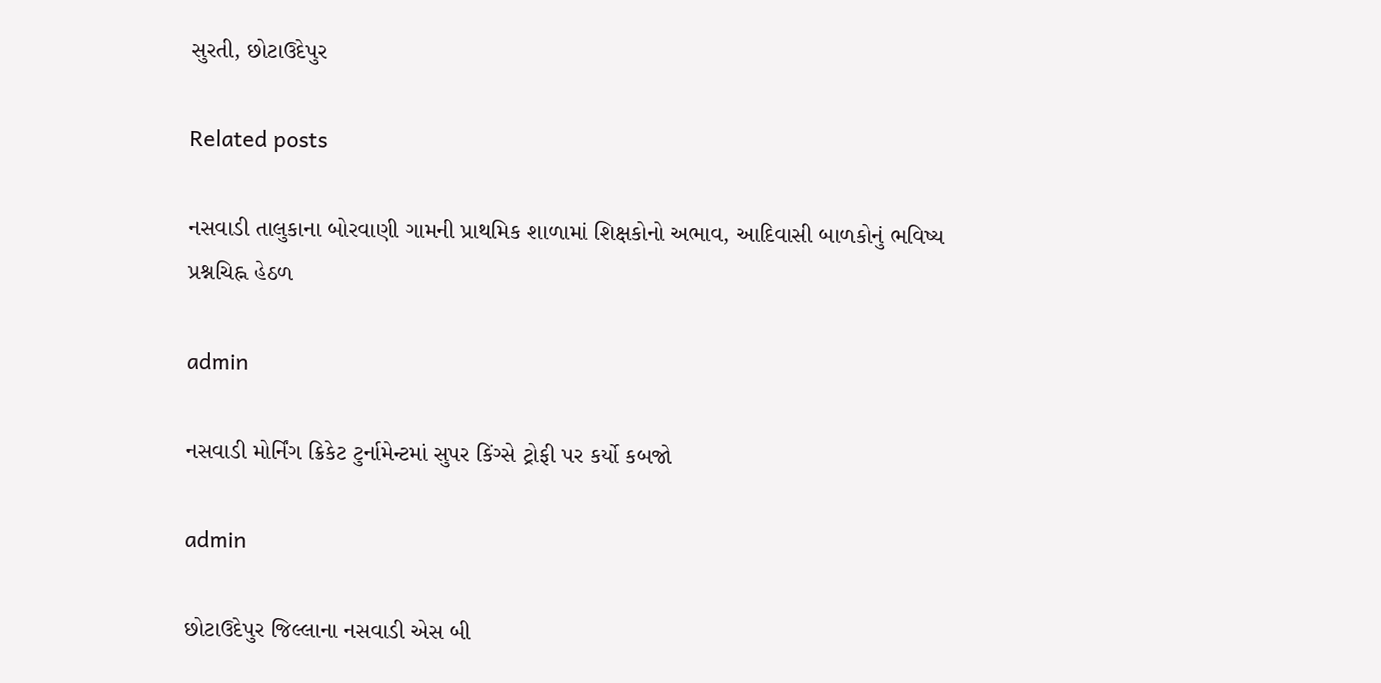સુરતી, છોટાઉદેપુર

Related posts

નસવાડી તાલુકાના બોરવાણી ગામની પ્રાથમિક શાળામાં શિક્ષકોનો અભાવ, આદિવાસી બાળકોનું ભવિષ્ય પ્રશ્નચિહ્ન હેઠળ

admin

નસવાડી મોર્નિંગ ક્રિકેટ ટુર્નામેન્ટમાં સુપર કિંગ્સે ટ્રોફી પર કર્યો કબજો

admin

છોટાઉદેપુર જિલ્લાના નસવાડી એસ બી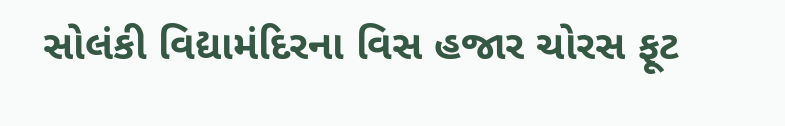સોલંકી વિદ્યામંદિરના વિસ હજાર ચોરસ ફૂટ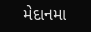મેદાનમા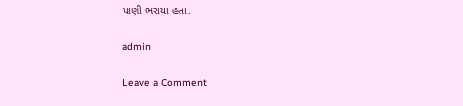પાણી ભરાયા હતા.

admin

Leave a Comment